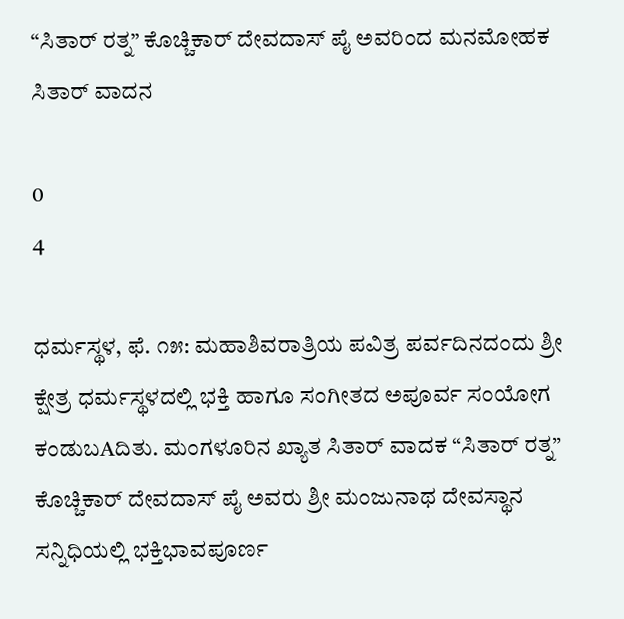“ಸಿತಾರ್ ರತ್ನ” ಕೊಚ್ಚಿಕಾರ್ ದೇವದಾಸ್ ಪೈ ಅವರಿಂದ ಮನಮೋಹಕ ಸಿತಾರ್ ವಾದನ

0
4

ಧರ್ಮಸ್ಥಳ, ಫೆ. ೧೫: ಮಹಾಶಿವರಾತ್ರಿಯ ಪವಿತ್ರ ಪರ್ವದಿನದಂದು ಶ್ರೀ ಕ್ಷೇತ್ರ ಧರ್ಮಸ್ಥಳದಲ್ಲಿ ಭಕ್ತಿ ಹಾಗೂ ಸಂಗೀತದ ಅಪೂರ್ವ ಸಂಯೋಗ ಕಂಡುಬAದಿತು. ಮಂಗಳೂರಿನ ಖ್ಯಾತ ಸಿತಾರ್ ವಾದಕ “ಸಿತಾರ್ ರತ್ನ” ಕೊಚ್ಚಿಕಾರ್ ದೇವದಾಸ್ ಪೈ ಅವರು ಶ್ರೀ ಮಂಜುನಾಥ ದೇವಸ್ಥಾನ ಸನ್ನಿಧಿಯಲ್ಲಿ ಭಕ್ತಿಭಾವಪೂರ್ಣ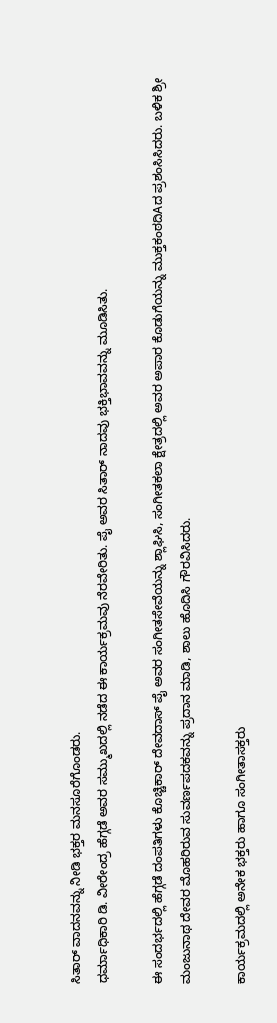ಸಿತಾರ್ ವಾದನವನ್ನು ನೀಡಿ ಭಕ್ತರ ಮನಸೂರೆಗೊಂಡರು.
ಧರ್ಮಾಧಿಕಾರಿ ಡಿ. ವೀರೇಂದ್ರ ಹೆಗ್ಗಡೆ ಅವರ ಸಮ್ಮುಖದಲ್ಲಿ ನಡೆದ ಈ ಕಾರ್ಯಕ್ರಮವು ನೆರವೇರಿತು. ಪೈ ಅವರ ಸಿತಾರ್ ನಾದವು ಭಕ್ತಿಭಾವವನ್ನು ಮೂಡಿಸಿತು.

ಈ ಸಂದರ್ಭದಲ್ಲಿ ಹೆಗ್ಗಡೆ ದಂಪತಿಗಳು ಕೊಚ್ಚಿಕಾರ್ ದೇವದಾಸ್ ಪೈ ಅವರ ಸಂಗೀತಸೇವೆಯನ್ನು ಶ್ಲಾಘಿಸಿ, ಸಂಗೀತಕಲಾ ಕ್ಷೇತ್ರದಲ್ಲಿ ಅವರ ಅಪಾರ ಕೊಡುಗೆಯನ್ನು ಮುಕ್ತಕಂಠದಿAದ ಪ್ರಶಂಸಿಸಿದರು. ಬಳಿಕ ಶ್ರೀ ಮಂಜುನಾಥ ದೇವರ ಮೊಹರಿರುವ ಸುವರ್ಣಪದಕವನ್ನು ಪ್ರದಾನ ಮಾಡಿ, ಶಾಲು ಹೊದಿಸಿ ಗೌರವಿಸಿದರು.

ಕಾರ್ಯಕ್ರಮದಲ್ಲಿ ಅನೇಕ ಭಕ್ತರು ಹಾಗೂ ಸಂಗೀತಾಸಕ್ತರು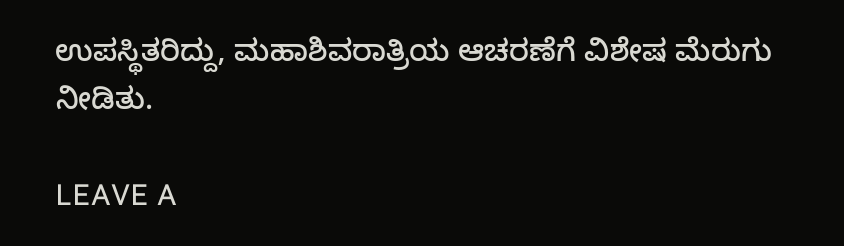ಉಪಸ್ಥಿತರಿದ್ದು, ಮಹಾಶಿವರಾತ್ರಿಯ ಆಚರಣೆಗೆ ವಿಶೇಷ ಮೆರುಗು ನೀಡಿತು.

LEAVE A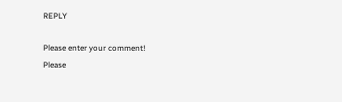REPLY

Please enter your comment!
Please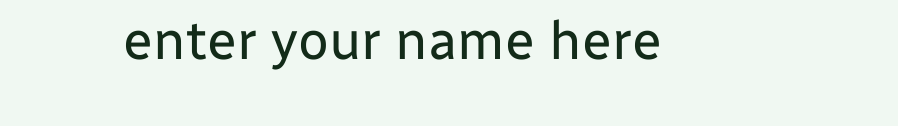enter your name here